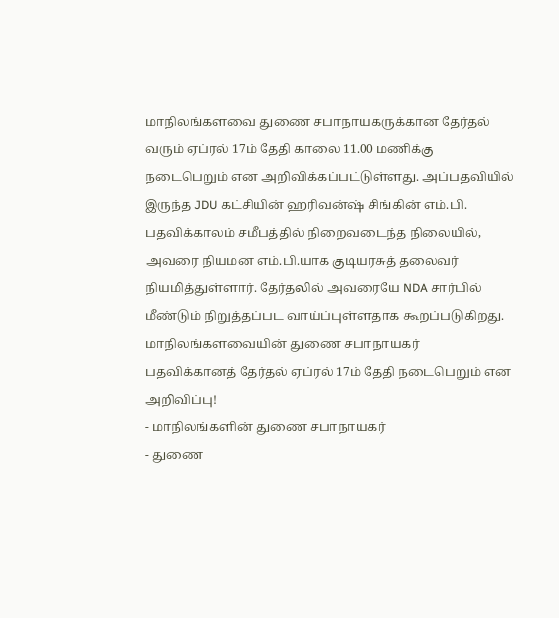மாநிலங்களவை துணை சபாநாயகருக்கான தேர்தல் வரும் ஏப்ரல் 17ம் தேதி காலை 11.00 மணிக்கு நடைபெறும் என அறிவிக்கப்பட்டுள்ளது. அப்பதவியில் இருந்த JDU கட்சியின் ஹரிவன்ஷ் சிங்கின் எம்.பி. பதவிக்காலம் சமீபத்தில் நிறைவடைந்த நிலையில், அவரை நியமன எம்.பி.யாக குடியரசுத் தலைவர் நியமித்துள்ளார். தேர்தலில் அவரையே NDA சார்பில் மீண்டும் நிறுத்தப்பட வாய்ப்புள்ளதாக கூறப்படுகிறது.
மாநிலங்களவையின் துணை சபாநாயகர் பதவிக்கானத் தேர்தல் ஏப்ரல் 17ம் தேதி நடைபெறும் என அறிவிப்பு!
- மாநிலங்களின் துணை சபாநாயகர்
- துணை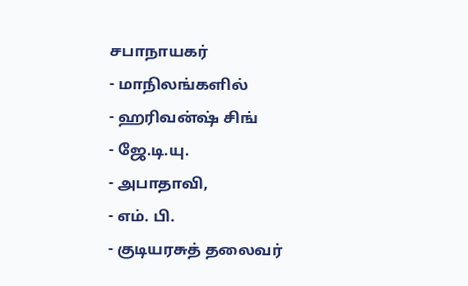சபாநாயகர்
- மாநிலங்களில்
- ஹரிவன்ஷ் சிங்
- ஜே.டி.யு.
- அபாதாவி,
- எம். பி.
- குடியரசுத் தலைவர்